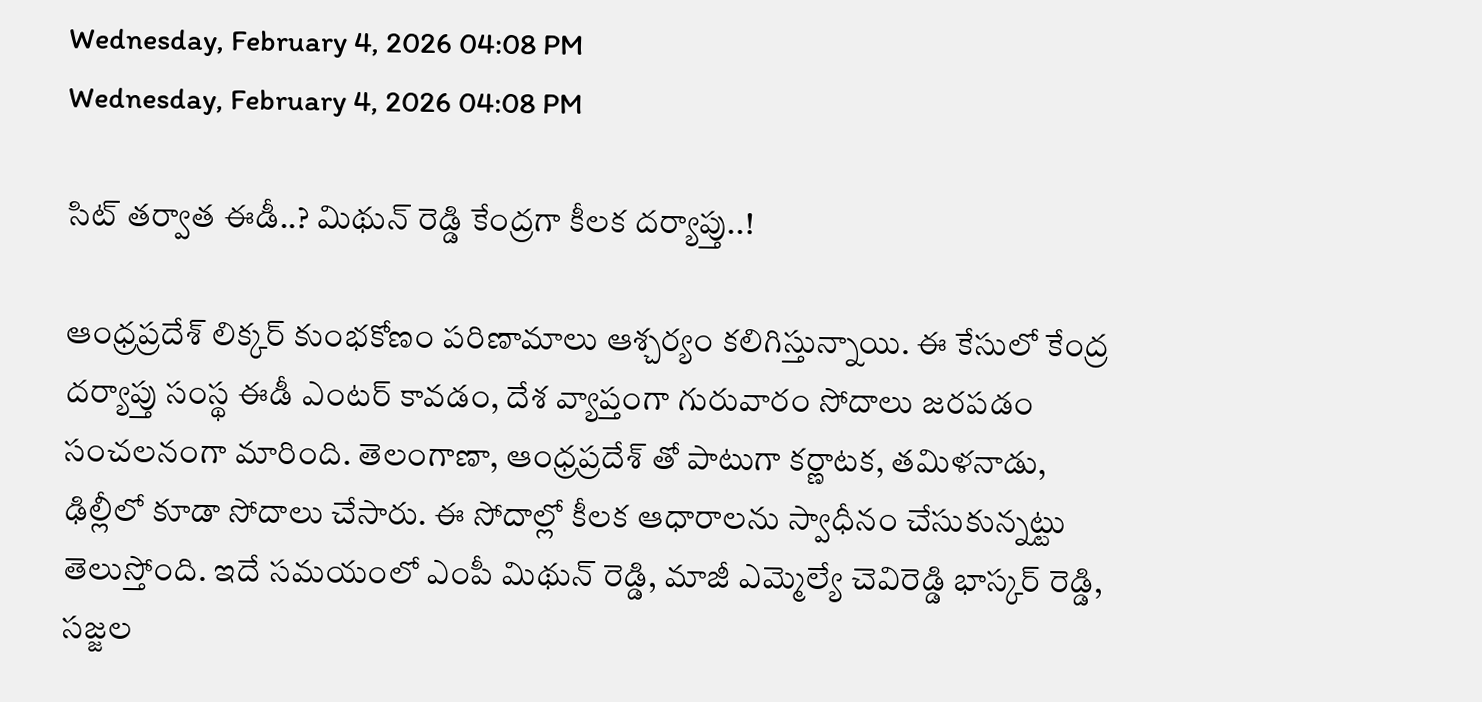Wednesday, February 4, 2026 04:08 PM
Wednesday, February 4, 2026 04:08 PM

సిట్ తర్వాత ఈడీ..? మిథున్ రెడ్డి కేంద్రగా కీలక దర్యాప్తు..!

ఆంధ్రప్రదేశ్ లిక్కర్ కుంభకోణం పరిణామాలు ఆశ్చర్యం కలిగిస్తున్నాయి. ఈ కేసులో కేంద్ర దర్యాప్తు సంస్థ ఈడీ ఎంటర్ కావడం, దేశ వ్యాప్తంగా గురువారం సోదాలు జరపడం సంచలనంగా మారింది. తెలంగాణా, ఆంధ్రప్రదేశ్ తో పాటుగా కర్ణాటక, తమిళనాడు, ఢిల్లీలో కూడా సోదాలు చేసారు. ఈ సోదాల్లో కీలక ఆధారాలను స్వాధీనం చేసుకున్నట్టు తెలుస్తోంది. ఇదే సమయంలో ఎంపీ మిథున్ రెడ్డి, మాజీ ఎమ్మెల్యే చెవిరెడ్డి భాస్కర్ రెడ్డి, సజ్జల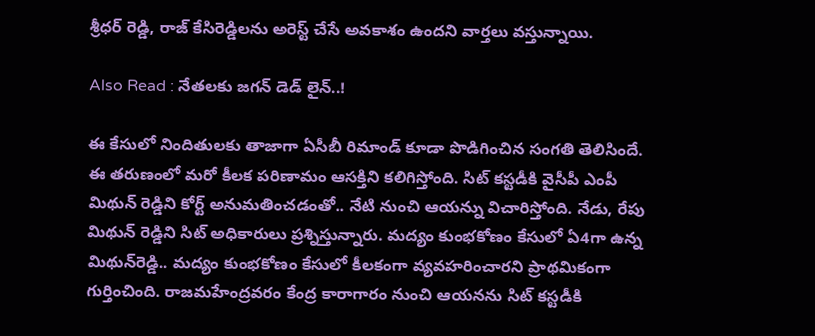శ్రీధర్ రెడ్డి, రాజ్ కేసిరెడ్డిలను అరెస్ట్ చేసే అవకాశం ఉందని వార్తలు వస్తున్నాయి.

Also Read : నేతలకు జగన్ డెడ్ లైన్..!

ఈ కేసులో నిందితులకు తాజాగా ఏసీబీ రిమాండ్ కూడా పొడిగించిన సంగతి తెలిసిందే. ఈ తరుణంలో మరో కీలక పరిణామం ఆసక్తిని కలిగిస్తోంది. సిట్‌ కస్టడీకి వైసీపీ ఎంపీ మిథున్‌ రెడ్డిని కోర్ట్ అనుమతించడంతో.. నేటి నుంచి ఆయన్ను విచారిస్తోంది. నేడు, రేపు మిథున్‌ రెడ్డిని సిట్‌ అధికారులు ప్రశ్నిస్తున్నారు. మద్యం కుంభకోణం కేసులో ఏ4గా ఉన్న మిథున్‌రెడ్డి.. మద్యం కుంభకోణం కేసులో కీలకంగా వ్యవహరించారని ప్రాథమికంగా గుర్తించింది. రాజమహేంద్రవరం కేంద్ర కారాగారం నుంచి ఆయనను సిట్ కస్టడీకి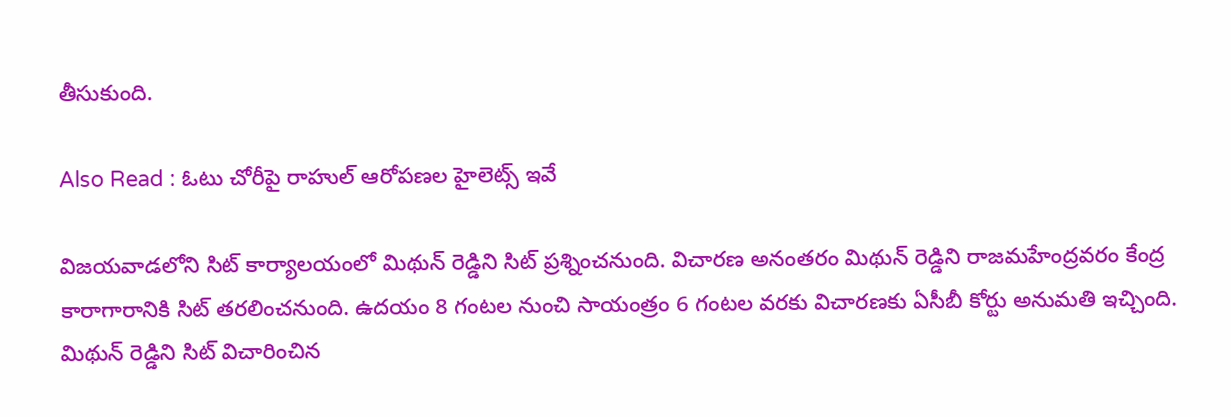తీసుకుంది.

Also Read : ఓటు చోరీపై రాహుల్ ఆరోపణల హైలెట్స్ ఇవే

విజయవాడలోని సిట్‌ కార్యాలయంలో మిథున్‌ రెడ్డిని సిట్ ప్రశ్నించనుంది. విచారణ అనంతరం మిథున్‌ రెడ్డిని రాజమహేంద్రవరం కేంద్ర కారాగారానికి సిట్‌ తరలించనుంది. ఉదయం 8 గంటల నుంచి సాయంత్రం 6 గంటల వరకు విచారణకు ఏసీబీ కోర్టు అనుమతి ఇచ్చింది. మిథున్ రెడ్డిని సిట్ విచారించిన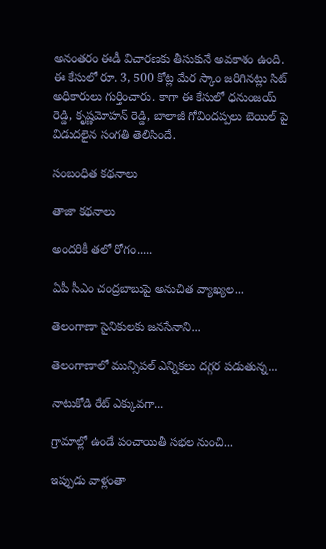అనంతరం ఈడీ విచారణకు తీసుకునే అవకాశం ఉంది. ఈ కేసులో రూ. 3, 500 కోట్ల మేర స్కాం జరిగినట్లు సిట్ అధికారులు గుర్తించారు. కాగా ఈ కేసులో ధనుంజయ్ రెడ్డి, కృష్ణమోహన్ రెడ్డి, బాలాజీ గోవిందప్పలు బెయిల్ పై విడుదలైన సంగతి తెలిసిందే.

సంబంధిత కథనాలు

తాజా కథనాలు

అందరికీ తలో రోగం.....

ఏపీ సీఎం చంద్రబాబుపై అనుచిత వ్యాఖ్యల...

తెలంగాణా సైనికులకు జనసేనాని...

తెలంగాణాలో మున్సిపల్ ఎన్నికలు దగ్గర పడుతున్న...

నాటుకోడి రేట్ ఎక్కువగా...

గ్రామాల్లో ఉండే పంచాయితీ సభల నుంచి...

ఇప్పుడు వాళ్లంతా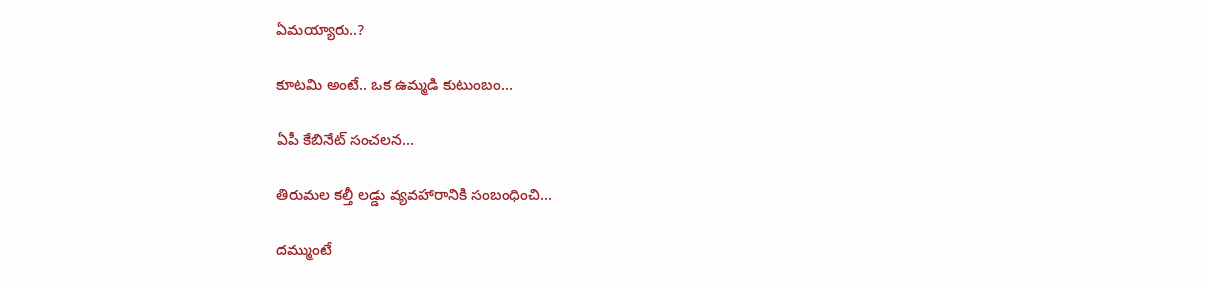ఏమయ్యారు..?

కూటమి అంటే.. ఒక ఉమ్మడి కుటుంబం...

ఏపీ కేబినేట్ సంచలన...

తిరుమల కల్తీ లడ్డు వ్యవహారానికి సంబంధించి...

దమ్ముంటే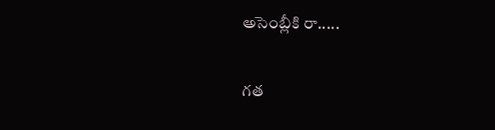అసెంబ్లీకి రా.....

గత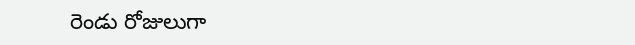రెండు రోజులుగా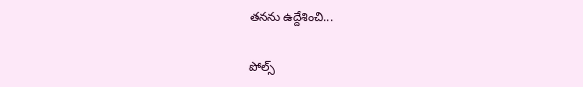తనను ఉద్దేశించి...

పోల్స్